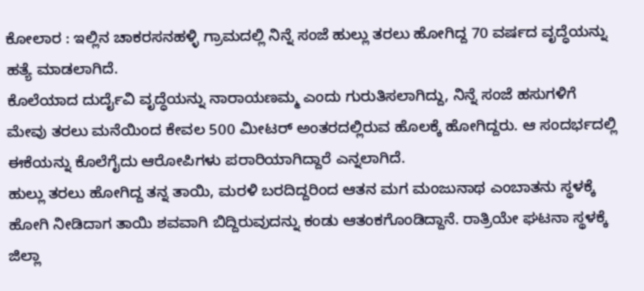ಕೋಲಾರ : ಇಲ್ಲಿನ ಚಾಕರಸನಹಳ್ಳಿ ಗ್ರಾಮದಲ್ಲಿ ನಿನ್ನೆ ಸಂಜೆ ಹುಲ್ಲು ತರಲು ಹೋಗಿದ್ದ 70 ವರ್ಷದ ವೃದ್ಧೆಯನ್ನು ಹತ್ಯೆ ಮಾಡಲಾಗಿದೆ.
ಕೊಲೆಯಾದ ದುರ್ದೈವಿ ವೃದ್ಧೆಯನ್ನು ನಾರಾಯಣಮ್ಮ ಎಂದು ಗುರುತಿಸಲಾಗಿದ್ದು, ನಿನ್ನೆ ಸಂಜೆ ಹಸುಗಳಿಗೆ ಮೇವು ತರಲು ಮನೆಯಿಂದ ಕೇವಲ 500 ಮೀಟರ್ ಅಂತರದಲ್ಲಿರುವ ಹೊಲಕ್ಕೆ ಹೋಗಿದ್ದರು. ಆ ಸಂದರ್ಭದಲ್ಲಿ ಈಕೆಯನ್ನು ಕೊಲೆಗೈದು ಆರೋಪಿಗಳು ಪರಾರಿಯಾಗಿದ್ದಾರೆ ಎನ್ನಲಾಗಿದೆ.
ಹುಲ್ಲು ತರಲು ಹೋಗಿದ್ದ ತನ್ನ ತಾಯಿ, ಮರಳಿ ಬರದಿದ್ದರಿಂದ ಆತನ ಮಗ ಮಂಜುನಾಥ ಎಂಬಾತನು ಸ್ಥಳಕ್ಕೆ ಹೋಗಿ ನೀಡಿದಾಗ ತಾಯಿ ಶವವಾಗಿ ಬಿದ್ದಿರುವುದನ್ನು ಕಂಡು ಆತಂಕಗೊಂಡಿದ್ದಾನೆ. ರಾತ್ರಿಯೇ ಘಟನಾ ಸ್ಥಳಕ್ಕೆ ಜಿಲ್ಲಾ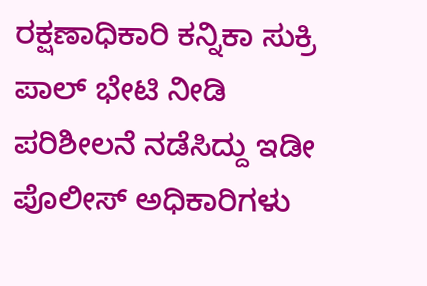ರಕ್ಷಣಾಧಿಕಾರಿ ಕನ್ನಿಕಾ ಸುಕ್ರಿ ಪಾಲ್ ಭೇಟಿ ನೀಡಿ ಪರಿಶೀಲನೆ ನಡೆಸಿದ್ದು ಇಡೀ ಪೊಲೀಸ್ ಅಧಿಕಾರಿಗಳು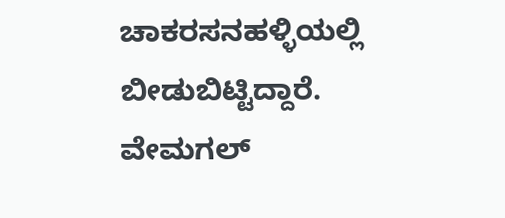ಚಾಕರಸನಹಳ್ಳಿಯಲ್ಲಿ ಬೀಡುಬಿಟ್ಟಿದ್ದಾರೆ.
ವೇಮಗಲ್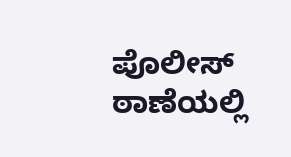ಪೊಲೀಸ್ ಠಾಣೆಯಲ್ಲಿ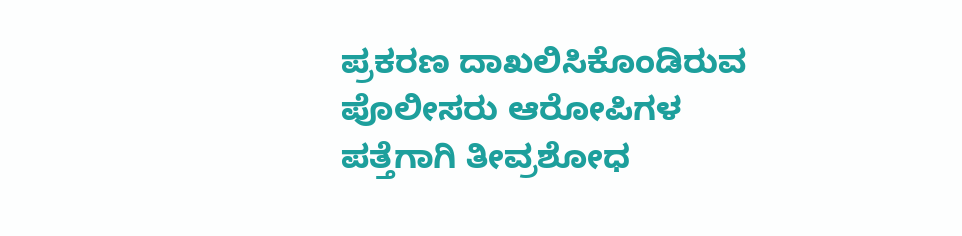ಪ್ರಕರಣ ದಾಖಲಿಸಿಕೊಂಡಿರುವ ಪೊಲೀಸರು ಆರೋಪಿಗಳ ಪತ್ತೆಗಾಗಿ ತೀವ್ರಶೋಧ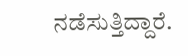ನಡೆಸುತ್ತಿದ್ದಾರೆ.